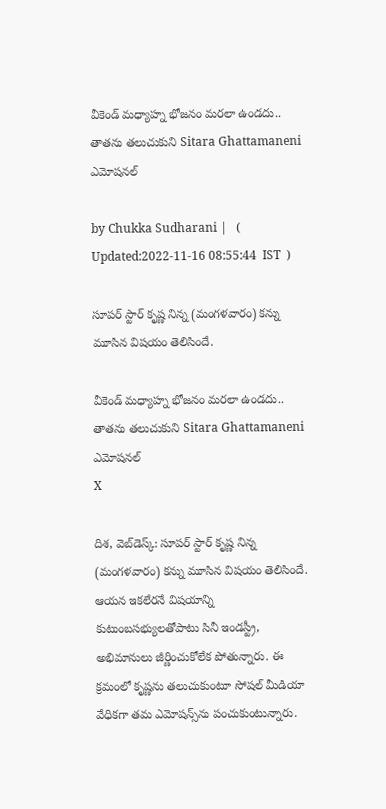వీకెండ్ మధ్యాహ్న భోజనం మరలా ఉండదు.. తాతను తలుచుకుని Sitara Ghattamaneni ఎమోషనల్

by Chukka Sudharani |   (  Updated:2022-11-16 08:55:44  IST  )

సూపర్ స్టార్ కృష్ణ నిన్న (మంగళవారం) కన్ను మూసిన విషయం తెలిసిందే.

వీకెండ్ మధ్యాహ్న భోజనం మరలా ఉండదు.. తాతను తలుచుకుని Sitara Ghattamaneni   ఎమోషనల్
X

దిశ, వెబ్‌డెస్క్: సూపర్ స్టార్ కృష్ణ నిన్న (మంగళవారం) కన్ను మూసిన విషయం తెలిసిందే. ఆయన ఇకలేరనే విషయాన్ని కుటుంబసభ్యులతోపాటు సినీ ఇండస్ట్రీ, అభిమానులు జీర్ణించుకోలేక పోతున్నారు. ఈ క్రమంలో కృష్ణను తలుచుకుంటూ సోషల్ మీడియా వేధికగా తమ ఎమోషన్స్‌ను పంచుకుంటున్నారు.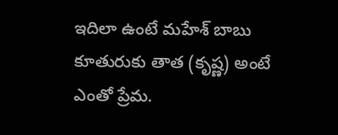ఇదిలా ఉంటే మహేశ్ బాబు కూతురుకు తాత (కృష్ణ) అంటే ఎంతో ప్రేమ.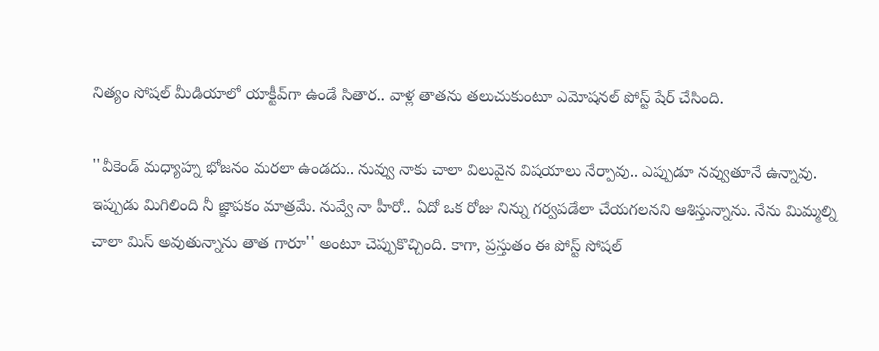నిత్యం సోషల్ మీడియాలో యాక్టీవ్‌గా ఉండే సితార.. వాళ్ల తాతను తలుచుకుంటూ ఎమోషనల్ పోస్ట్ షేర్ చేసింది.

''వీకెండ్ మధ్యాహ్న భోజనం మరలా ఉండదు.. నువ్వు నాకు చాలా విలువైన విషయాలు నేర్పావు.. ఎప్పుడూ నవ్వుతూనే ఉన్నావు. ఇప్పుడు మిగిలింది నీ జ్ఞాపకం మాత్రమే. నువ్వే నా హీరో.. ఏదో ఒక రోజు నిన్ను గర్వపడేలా చేయగలనని ఆశిస్తున్నాను. నేను మిమ్మల్ని చాలా మిస్ అవుతున్నాను తాత గారూ'' అంటూ చెప్పుకొచ్చింది. కాగా, ప్రస్తుతం ఈ పోస్ట్ సోషల్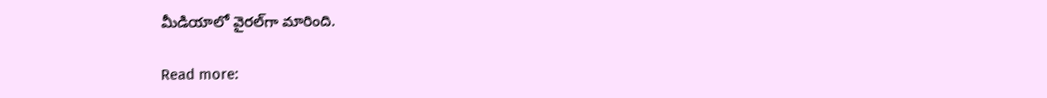మీడియాలో వైరల్‌గా మారింది.

Read more: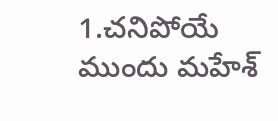1.చనిపోయే ముందు మహేశ్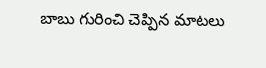బాబు గురించి చెప్పిన మాటలు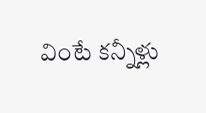వింటే కన్నీళ్లు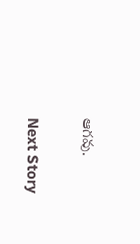ఆగవు.

Next Story